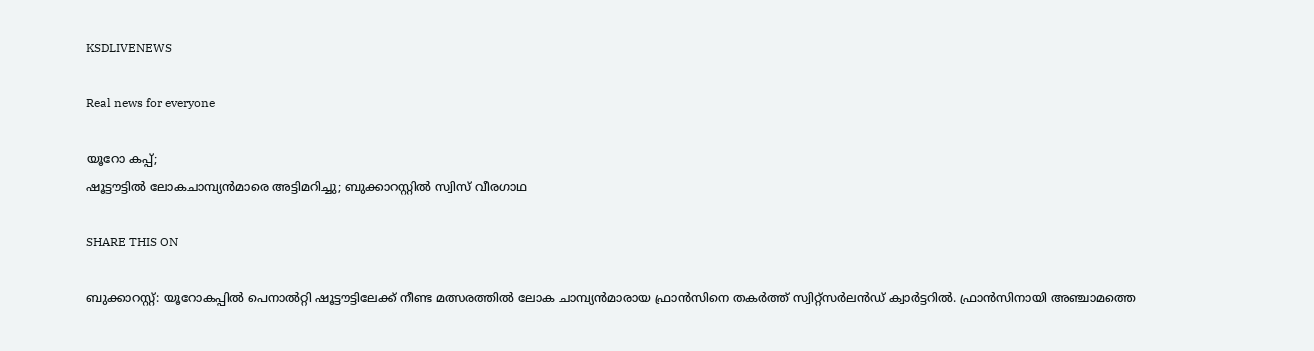KSDLIVENEWS

Real news for everyone

യൂറോ കപ്പ്;
ഷൂട്ടൗട്ടില്‍ ലോകചാമ്പ്യന്‍മാരെ അട്ടിമറിച്ചു; ബുക്കാറസ്റ്റില്‍ സ്വിസ് വീരഗാഥ

SHARE THIS ON

ബുക്കാറസ്റ്റ്: യൂറോകപ്പിൽ പെനാൽറ്റി ഷൂട്ടൗട്ടിലേക്ക് നീണ്ട മത്സരത്തിൽ ലോക ചാമ്പ്യൻമാരായ ഫ്രാൻസിനെ തകർത്ത് സ്വിറ്റ്സർലൻഡ് ക്വാർട്ടറിൽ. ഫ്രാൻസിനായി അഞ്ചാമത്തെ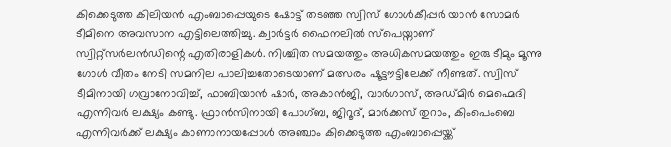കിക്കെടുത്ത കിലിയൻ എംബാപ്പെയുടെ ഷോട്ട് തടഞ്ഞ സ്വിസ് ഗോൾകീപ്പർ യാൻ സോമർ ടീമിനെ അവസാന എട്ടിലെത്തിച്ചു. ക്വാർട്ടർ ഫൈനലിൽ സ്പെയ്നാണ് സ്വിറ്റ്സർലൻഡിന്റെ എതിരാളികൾ. നിശ്ചിത സമയത്തും അധികസമയത്തും ഇരു ടീമും മൂന്നു ഗോൾ വീതം നേടി സമനില പാലിച്ചതോടെയാണ് മത്സരം ഷൂട്ടൗട്ടിലേക്ക് നീണ്ടത്. സ്വിസ് ടീമിനായി ഗവ്രാനോവിച്ച്, ഫാബിയാൻ ഷാർ, അകാൻജി, വാർഗാസ്, അഡ്മിർ മെഹ്മെദി എന്നിവർ ലക്ഷ്യം കണ്ടു. ഫ്രാൻസിനായി പോഗ്ബ, ജിറൂദ്, മാർക്കസ് തുറാം, കിംപെംബെ എന്നിവർക്ക് ലക്ഷ്യം കാണാനായപ്പോൾ അഞ്ചാം കിക്കെടുത്ത എംബാപ്പെയ്ക്ക്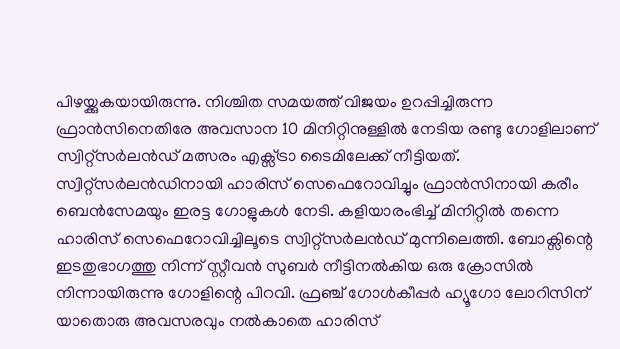പിഴയ്ക്കുകയായിരുന്നു. നിശ്ചിത സമയത്ത് വിജയം ഉറപ്പിച്ചിരുന്ന ഫ്രാൻസിനെതിരേ അവസാന 10 മിനിറ്റിനുള്ളിൽ നേടിയ രണ്ടു ഗോളിലാണ് സ്വിറ്റ്സർലൻഡ് മത്സരം എക്സ്ട്രാ ടൈമിലേക്ക് നീട്ടിയത്. സ്വിറ്റ്സർലൻഡിനായി ഹാരിസ് സെഫെറോവിച്ചും ഫ്രാൻസിനായി കരീം ബെൻസേമയും ഇരട്ട ഗോളുകൾ നേടി. കളിയാരംഭിച്ച് മിനിറ്റിൽ തന്നെ ഹാരിസ് സെഫെറോവിച്ചിലൂടെ സ്വിറ്റ്സർലൻഡ് മുന്നിലെത്തി. ബോക്സിന്റെ ഇടതുഭാഗത്തു നിന്ന് സ്റ്റീവൻ സുബർ നീട്ടിനൽകിയ ഒരു ക്രോസിൽ നിന്നായിരുന്നു ഗോളിന്റെ പിറവി. ഫ്രഞ്ച് ഗോൾകീപ്പർ ഹ്യൂഗോ ലോറിസിന് യാതൊരു അവസരവും നൽകാതെ ഹാരിസ്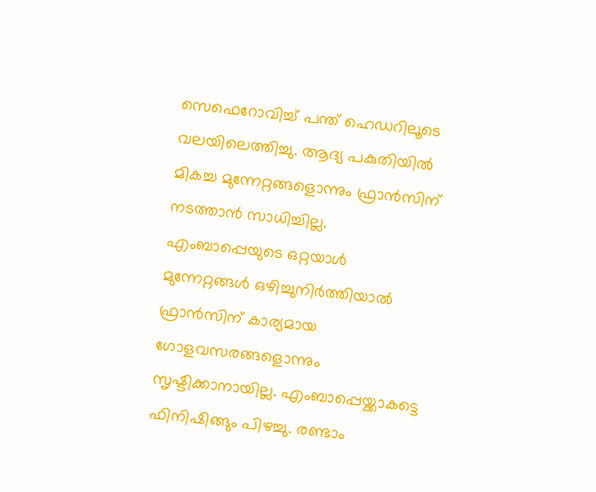സെഫെറോവിച്ച് പന്ത് ഹെഡറിലൂടെ വലയിലെത്തിച്ചു. ആദ്യ പകുതിയിൽ മികച്ച മുന്നേറ്റങ്ങളൊന്നും ഫ്രാൻസിന് നടത്താൻ സാധിച്ചില്ല. എംബാപ്പെയുടെ ഒറ്റയാൾ മുന്നേറ്റങ്ങൾ ഒഴിച്ചുനിർത്തിയാൽ ഫ്രാൻസിന് കാര്യമായ ഗോളവസരങ്ങളൊന്നും സൃഷ്ടിക്കാനായില്ല. എംബാപ്പെയ്ക്കാകട്ടെ ഫിനിഷിങ്ങും പിഴച്ചു. രണ്ടാം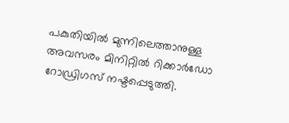പകുതിയിൽ മുന്നിലെത്താനുള്ള അവസരം മിനിറ്റിൽ റിക്കാർഡോ റോഡ്രിഗസ് നഷ്ടപ്പെടുത്തി.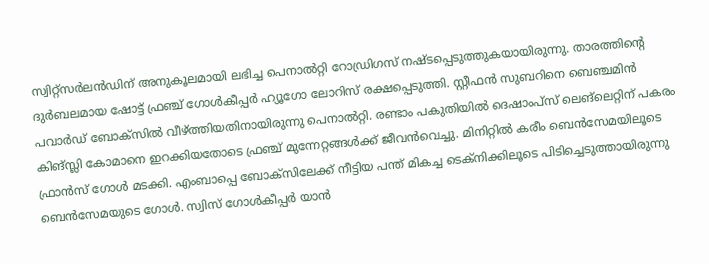സ്വിറ്റ്സർലൻഡിന് അനുകൂലമായി ലഭിച്ച പെനാൽറ്റി റോഡ്രിഗസ് നഷ്ടപ്പെടുത്തുകയായിരുന്നു. താരത്തിന്റെ ദുർബലമായ ഷോട്ട് ഫ്രഞ്ച് ഗോൾകീപ്പർ ഹ്യൂഗോ ലോറിസ് രക്ഷപ്പെടുത്തി. സ്റ്റീഫൻ സുബറിനെ ബെഞ്ചമിൻ പവാർഡ് ബോക്സിൽ വീഴ്ത്തിയതിനായിരുന്നു പെനാൽറ്റി. രണ്ടാം പകുതിയിൽ ദെഷാംപ്സ് ലെങ്ലെറ്റിന് പകരം കിങ്സ്ലി കോമാനെ ഇറക്കിയതോടെ ഫ്രഞ്ച് മുന്നേറ്റങ്ങൾക്ക് ജീവൻവെച്ചു. മിനിറ്റിൽ കരീം ബെൻസേമയിലൂടെ ഫ്രാൻസ് ഗോൾ മടക്കി. എംബാപ്പെ ബോക്സിലേക്ക് നീട്ടിയ പന്ത് മികച്ച ടെക്നിക്കിലൂടെ പിടിച്ചെടുത്തായിരുന്നു ബെൻസേമയുടെ ഗോൾ. സ്വിസ് ഗോൾകീപ്പർ യാൻ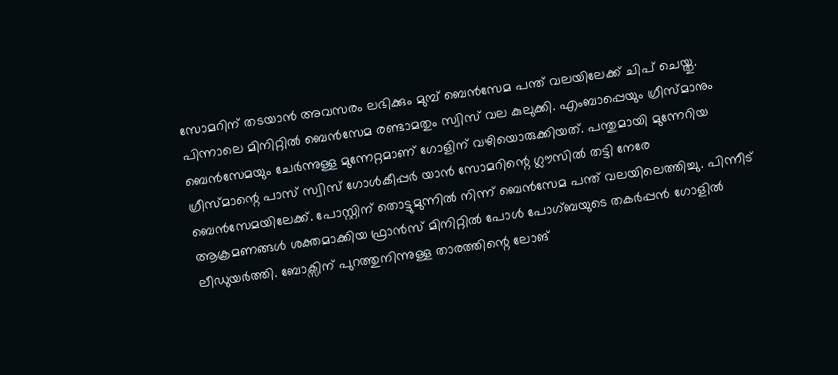സോമറിന് തടയാൻ അവസരം ലഭിക്കും മുമ്പ് ബെൻസേമ പന്ത് വലയിലേക്ക് ചിപ് ചെയ്തു. പിന്നാലെ മിനിറ്റിൽ ബെൻസേമ രണ്ടാമതും സ്വിസ് വല കുലുക്കി. എംബാപ്പെയും ഗ്രീസ്മാനും ബെൻസേമയും ചേർന്നുള്ള മുന്നേറ്റമാണ് ഗോളിന് വഴിയൊരുക്കിയത്. പന്തുമായി മുന്നേറിയ ഗ്രീസ്മാന്റെ പാസ് സ്വിസ് ഗോൾകീപ്പർ യാൻ സോമറിന്റെ ഗ്ലൗസിൽ തട്ടി നേരേ ബെൻസേമയിലേക്ക്. പോസ്റ്റിന് തൊട്ടുമുന്നിൽ നിന്ന് ബെൻസേമ പന്ത് വലയിലെത്തിച്ചു. പിന്നീട് ആക്രമണങ്ങൾ ശക്തമാക്കിയ ഫ്രാൻസ് മിനിറ്റിൽ പോൾ പോഗ്ബയുടെ തകർപ്പൻ ഗോളിൽ ലീഡുയർത്തി. ബോക്സിന് പുറത്തുനിന്നുള്ള താരത്തിന്റെ ലോങ്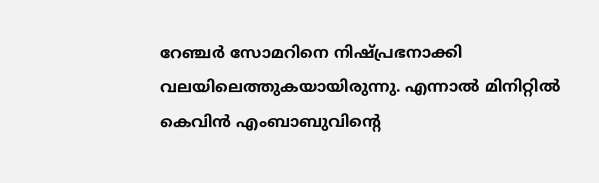റേഞ്ചർ സോമറിനെ നിഷ്പ്രഭനാക്കി വലയിലെത്തുകയായിരുന്നു. എന്നാൽ മിനിറ്റിൽ കെവിൻ എംബാബുവിന്റെ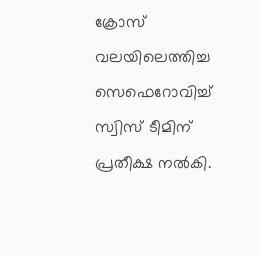ക്രോസ് വലയിലെത്തിച്ച സെഫെറോവിച്ച് സ്വിസ് ടീമിന് പ്രതീക്ഷ നൽകി.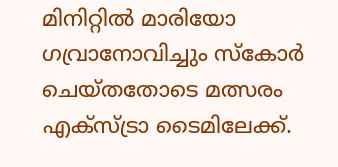മിനിറ്റിൽ മാരിയോ ഗവ്രാനോവിച്ചും സ്കോർ ചെയ്തതോടെ മത്സരം എക്സ്ട്രാ ടൈമിലേക്ക്.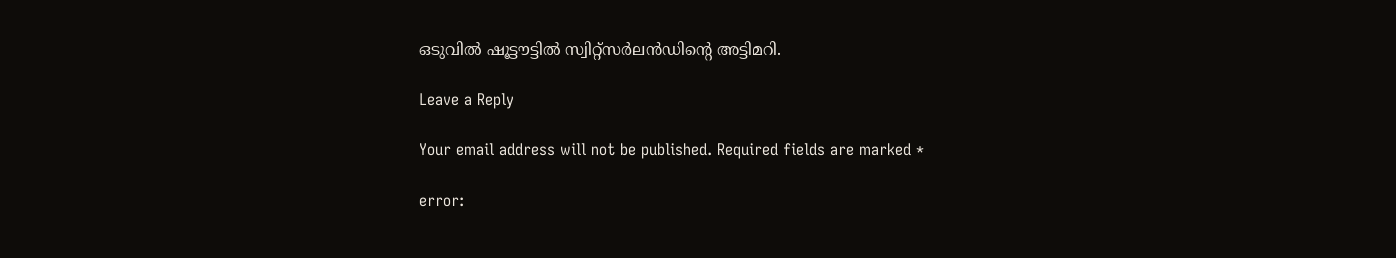ഒടുവിൽ ഷൂട്ടൗട്ടിൽ സ്വിറ്റ്സർലൻഡിന്റെ അട്ടിമറി.

Leave a Reply

Your email address will not be published. Required fields are marked *

error: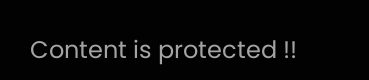Content is protected !!